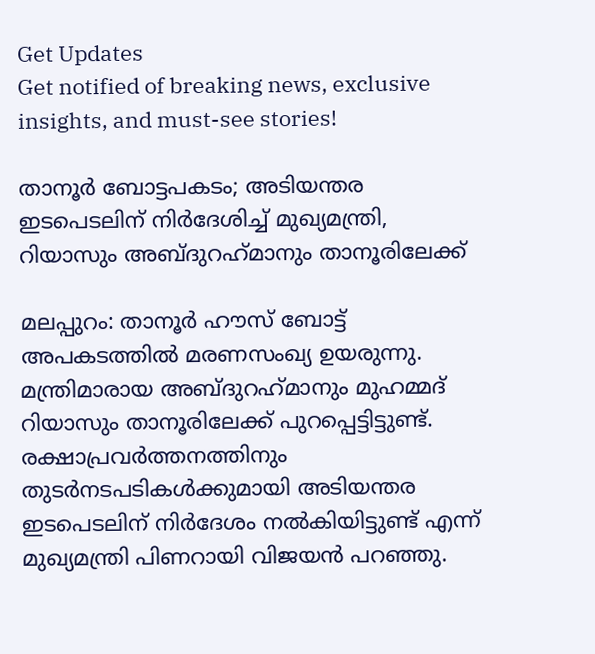Get Updates
Get notified of breaking news, exclusive insights, and must-see stories!

താനൂര്‍ ബോട്ടപകടം; അടിയന്തര ഇടപെടലിന് നിര്‍ദേശിച്ച് മുഖ്യമന്ത്രി, റിയാസും അബ്ദുറഹ്‌മാനും താനൂരിലേക്ക്

മലപ്പുറം: താനൂര്‍ ഹൗസ് ബോട്ട് അപകടത്തില്‍ മരണസംഖ്യ ഉയരുന്നു. മന്ത്രിമാരായ അബ്ദുറഹ്‌മാനും മുഹമ്മദ് റിയാസും താനൂരിലേക്ക് പുറപ്പെട്ടിട്ടുണ്ട്. രക്ഷാപ്രവര്‍ത്തനത്തിനും തുടര്‍നടപടികള്‍ക്കുമായി അടിയന്തര ഇടപെടലിന് നിര്‍ദേശം നല്‍കിയിട്ടുണ്ട് എന്ന് മുഖ്യമന്ത്രി പിണറായി വിജയന്‍ പറഞ്ഞു.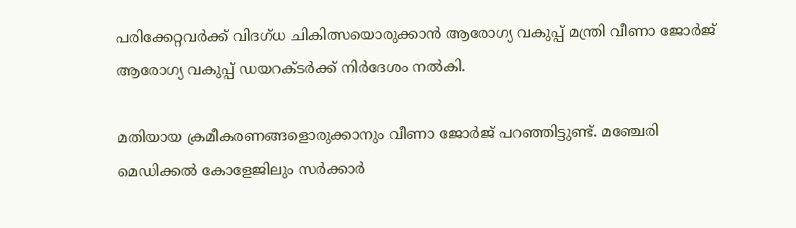പരിക്കേറ്റവര്‍ക്ക് വിദഗ്ധ ചികിത്സയൊരുക്കാന്‍ ആരോഗ്യ വകുപ്പ് മന്ത്രി വീണാ ജോര്‍ജ് ആരോഗ്യ വകുപ്പ് ഡയറക്ടര്‍ക്ക് നിര്‍ദേശം നല്‍കി.

മതിയായ ക്രമീകരണങ്ങളൊരുക്കാനും വീണാ ജോര്‍ജ് പറഞ്ഞിട്ടുണ്ട്. മഞ്ചേരി മെഡിക്കല്‍ കോളേജിലും സര്‍ക്കാര്‍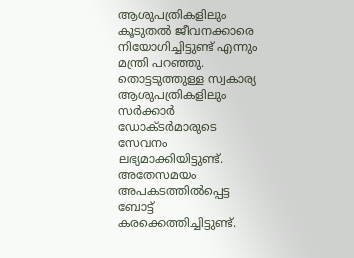ആശുപത്രികളിലും കൂടുതല്‍ ജീവനക്കാരെ നിയോഗിച്ചിട്ടുണ്ട് എന്നും മന്ത്രി പറഞ്ഞു. തൊട്ടടുത്തുള്ള സ്വകാര്യ ആശുപത്രികളിലും സര്‍ക്കാര്‍ ഡോക്ടര്‍മാരുടെ സേവനം ലഭ്യമാക്കിയിട്ടുണ്ട്. അതേസമയം അപകടത്തില്‍പ്പെട്ട ബോട്ട് കരക്കെത്തിച്ചിട്ടുണ്ട്.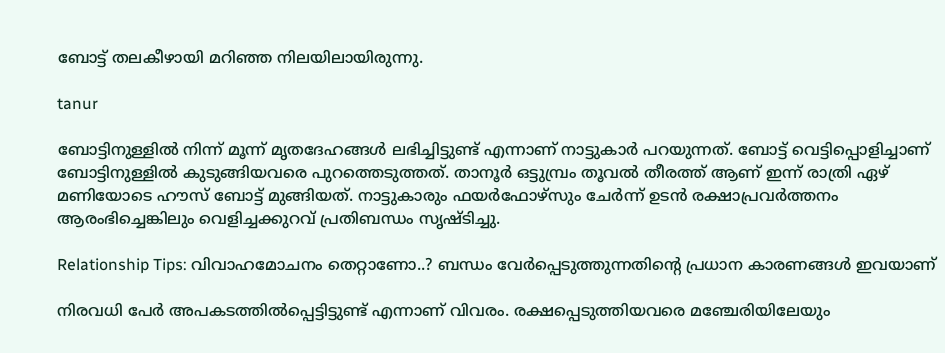ബോട്ട് തലകീഴായി മറിഞ്ഞ നിലയിലായിരുന്നു.

tanur

ബോട്ടിനുള്ളില്‍ നിന്ന് മൂന്ന് മൃതദേഹങ്ങള്‍ ലഭിച്ചിട്ടുണ്ട് എന്നാണ് നാട്ടുകാര്‍ പറയുന്നത്. ബോട്ട് വെട്ടിപ്പൊളിച്ചാണ് ബോട്ടിനുള്ളില്‍ കുടുങ്ങിയവരെ പുറത്തെടുത്തത്. താനൂര്‍ ഒട്ടുമ്പ്രം തൂവല്‍ തീരത്ത് ആണ് ഇന്ന് രാത്രി ഏഴ് മണിയോടെ ഹൗസ് ബോട്ട് മുങ്ങിയത്. നാട്ടുകാരും ഫയര്‍ഫോഴ്‌സും ചേര്‍ന്ന് ഉടന്‍ രക്ഷാപ്രവര്‍ത്തനം ആരംഭിച്ചെങ്കിലും വെളിച്ചക്കുറവ് പ്രതിബന്ധം സൃഷ്ടിച്ചു.

Relationship Tips: വിവാഹമോചനം തെറ്റാണോ..? ബന്ധം വേര്‍പ്പെടുത്തുന്നതിന്റെ പ്രധാന കാരണങ്ങള്‍ ഇവയാണ്

നിരവധി പേര്‍ അപകടത്തില്‍പ്പെട്ടിട്ടുണ്ട് എന്നാണ് വിവരം. രക്ഷപ്പെടുത്തിയവരെ മഞ്ചേരിയിലേയും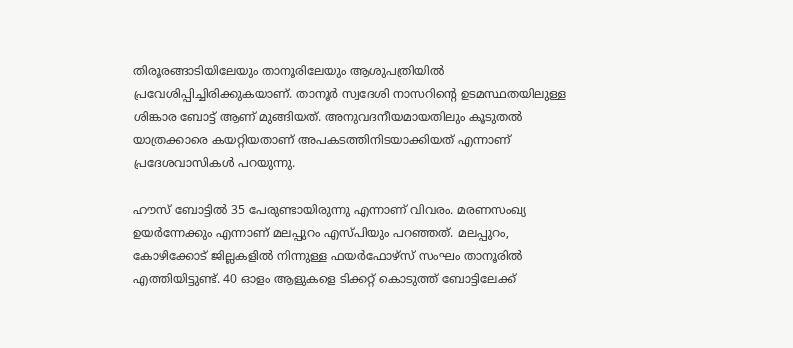തിരൂരങ്ങാടിയിലേയും താനൂരിലേയും ആശുപത്രിയില്‍ പ്രവേശിപ്പിച്ചിരിക്കുകയാണ്. താനൂര്‍ സ്വദേശി നാസറിന്റെ ഉടമസ്ഥതയിലുള്ള ശിങ്കാര ബോട്ട് ആണ് മുങ്ങിയത്. അനുവദനീയമായതിലും കൂടുതല്‍ യാത്രക്കാരെ കയറ്റിയതാണ് അപകടത്തിനിടയാക്കിയത് എന്നാണ് പ്രദേശവാസികള്‍ പറയുന്നു.

ഹൗസ് ബോട്ടില്‍ 35 പേരുണ്ടായിരുന്നു എന്നാണ് വിവരം. മരണസംഖ്യ ഉയര്‍ന്നേക്കും എന്നാണ് മലപ്പുറം എസ്പിയും പറഞ്ഞത്. മലപ്പുറം, കോഴിക്കോട് ജില്ലകളില്‍ നിന്നുള്ള ഫയര്‍ഫോഴ്‌സ് സംഘം താനൂരില്‍ എത്തിയിട്ടുണ്ട്. 40 ഓളം ആളുകളെ ടിക്കറ്റ് കൊടുത്ത് ബോട്ടിലേക്ക്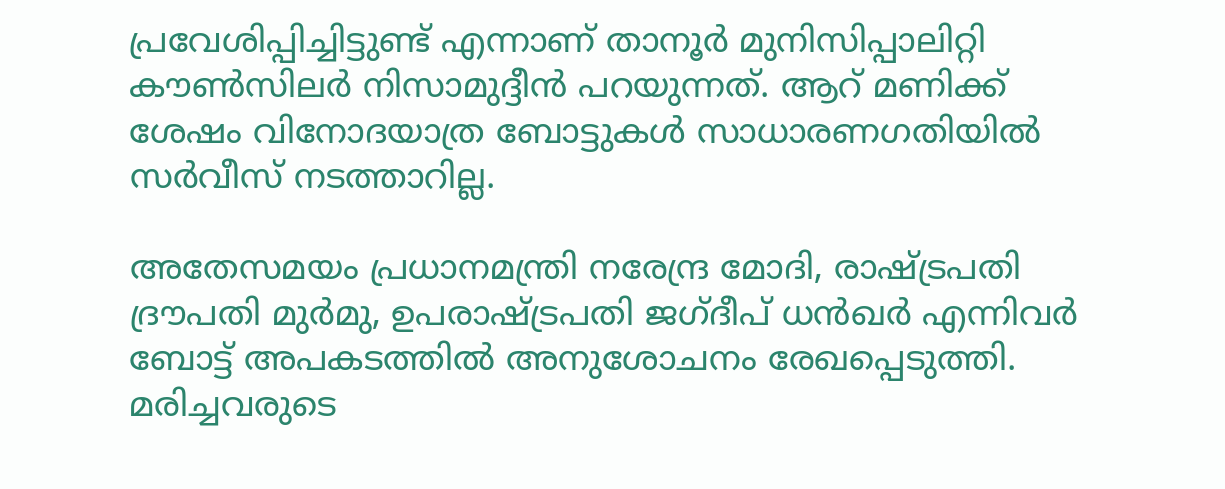പ്രവേശിപ്പിച്ചിട്ടുണ്ട് എന്നാണ് താനൂര്‍ മുനിസിപ്പാലിറ്റി കൗണ്‍സിലര്‍ നിസാമുദ്ദീന്‍ പറയുന്നത്. ആറ് മണിക്ക് ശേഷം വിനോദയാത്ര ബോട്ടുകള്‍ സാധാരണഗതിയില്‍ സര്‍വീസ് നടത്താറില്ല.

അതേസമയം പ്രധാനമന്ത്രി നരേന്ദ്ര മോദി, രാഷ്ട്രപതി ദ്രൗപതി മുര്‍മു, ഉപരാഷ്ട്രപതി ജഗ്ദീപ് ധന്‍ഖര്‍ എന്നിവര്‍ ബോട്ട് അപകടത്തില്‍ അനുശോചനം രേഖപ്പെടുത്തി. മരിച്ചവരുടെ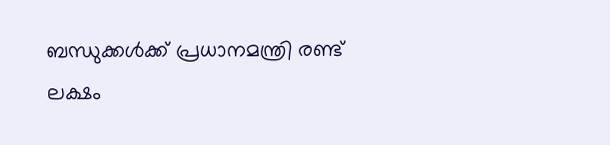ബന്ധുക്കള്‍ക്ക് പ്രധാനമന്ത്രി രണ്ട് ലക്ഷം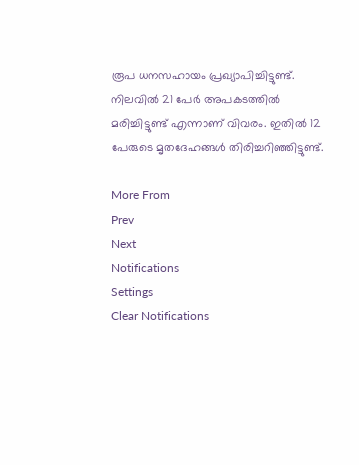രൂപ ധനസഹായം പ്രഖ്യാപിച്ചിട്ടുണ്ട്. നിലവില്‍ 21 പേര്‍ അപകടത്തില്‍ മരിച്ചിട്ടുണ്ട് എന്നാണ് വിവരം. ഇതില്‍ 12 പേരുടെ മൃതദേഹങ്ങള്‍ തിരിച്ചറിഞ്ഞിട്ടുണ്ട്.

More From
Prev
Next
Notifications
Settings
Clear Notifications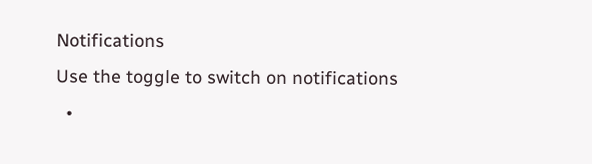Notifications
Use the toggle to switch on notifications
  •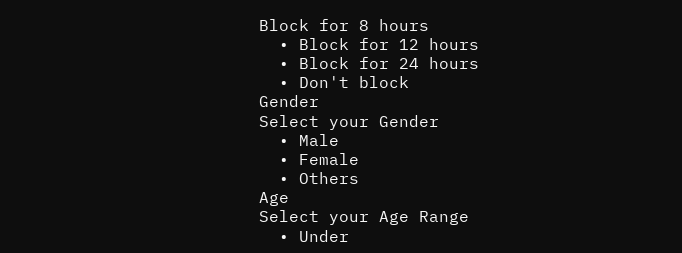Block for 8 hours
  • Block for 12 hours
  • Block for 24 hours
  • Don't block
Gender
Select your Gender
  • Male
  • Female
  • Others
Age
Select your Age Range
  • Under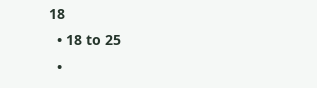18
  • 18 to 25
  •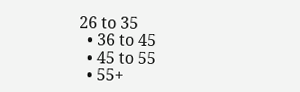26 to 35
  • 36 to 45
  • 45 to 55
  • 55+